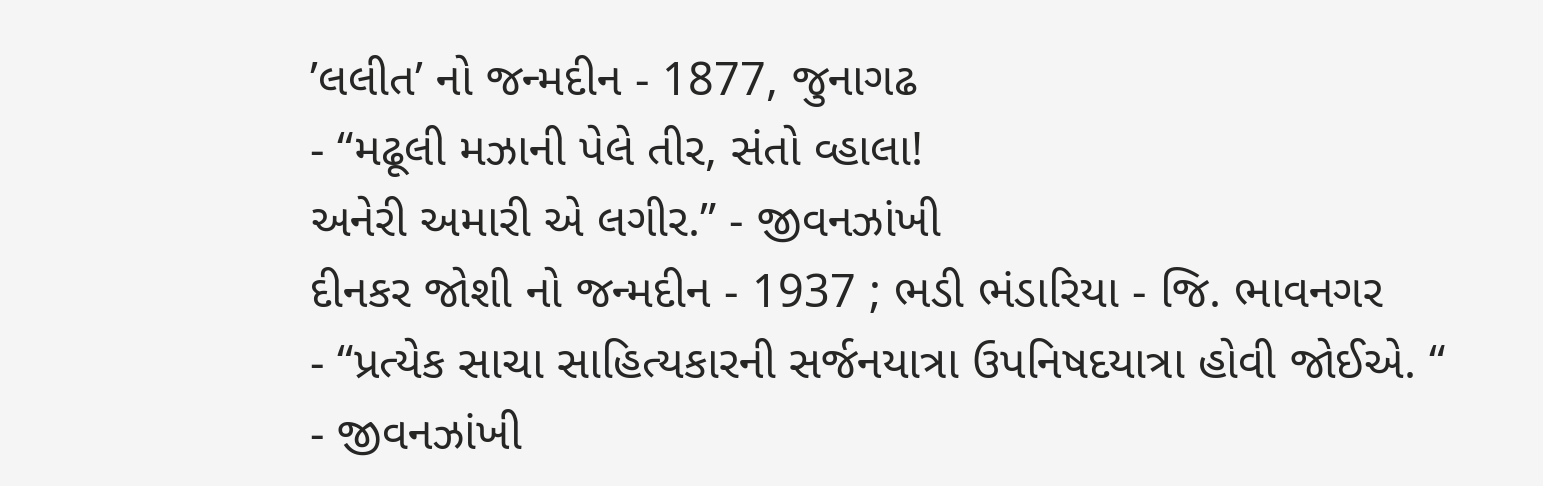’લલીત’ નો જન્મદીન - 1877, જુનાગઢ
- “મઢૂલી મઝાની પેલે તીર, સંતો વ્હાલા!
અનેરી અમારી એ લગીર.” - જીવનઝાંખી
દીનકર જોશી નો જન્મદીન - 1937 ; ભડી ભંડારિયા - જિ. ભાવનગર
- “પ્રત્યેક સાચા સાહિત્યકારની સર્જનયાત્રા ઉપનિષદયાત્રા હોવી જોઈએ. “
- જીવનઝાંખી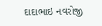દાદાભાઇ નવરોજી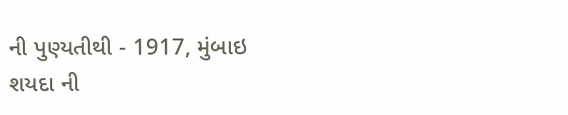ની પુણ્યતીથી - 1917, મુંબાઇ
શયદા ની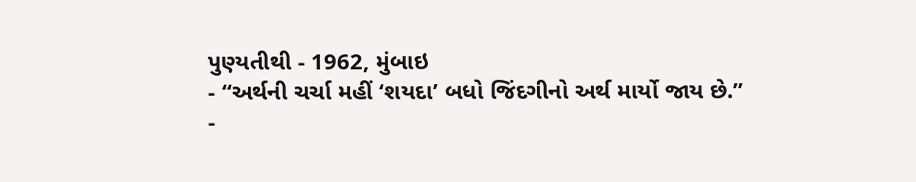પુણ્યતીથી - 1962, મુંબાઇ
- “અર્થની ચર્ચા મહીં ‘શયદા’ બધો જિંદગીનો અર્થ માર્યો જાય છે.”
-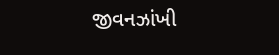જીવનઝાંખી